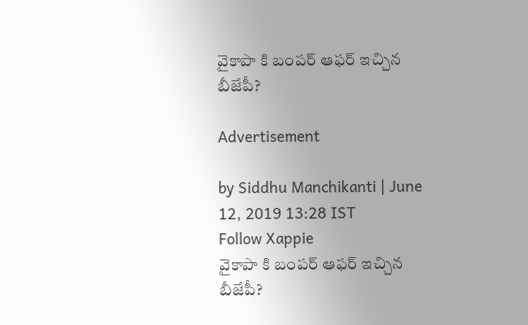వైకాపా కి బంపర్ ఆఫర్ ఇచ్చిన బీజేపీ?

Advertisement

by Siddhu Manchikanti | June 12, 2019 13:28 IST
Follow Xappie
వైకాపా కి బంపర్ ఆఫర్ ఇచ్చిన బీజేపీ?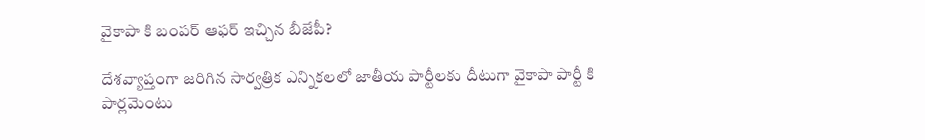వైకాపా కి బంపర్ ఆఫర్ ఇచ్చిన బీజేపీ?

దేశవ్యాప్తంగా జరిగిన సార్వత్రిక ఎన్నికలలో జాతీయ పార్టీలకు దీటుగా వైకాపా పార్టీ కి పార్లమెంటు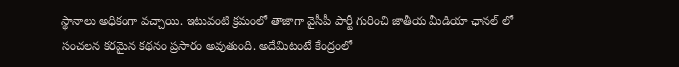స్థానాలు అధికంగా వచ్చాయి. ఇటువంటి క్రమంలో తాజాగా వైసీపీ పార్టీ గురించి జాతీయ మీడియా ఛానల్ లో సంచలన కరమైన కథనం ప్రసారం అవుతుంది. అదేమిటంటే కేంద్రంలో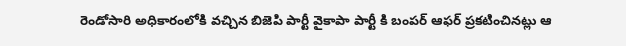రెండోసారి అధికారంలోకి వచ్చిన బిజెపి పార్టీ వైకాపా పార్టీ కి బంపర్ ఆఫర్ ప్రకటించినట్లు ఆ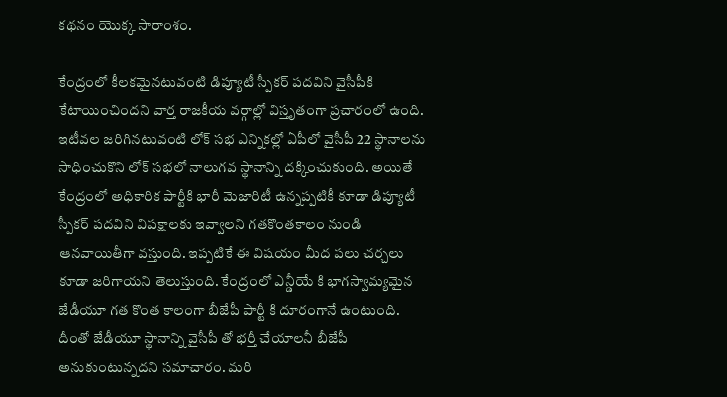కథనం యొక్క సారాంశం.

కేంద్రంలో కీలకమైనటువంటి డిప్యూటీ స్పీకర్ పదవిని వైసీపీకి కేటాయించిందని వార్త రాజకీయ వర్గాల్లో విస్తృతంగా ప్రచారంలో ఉంది. ఇటీవల జరిగినటువంటి లోక్ సభ ఎన్నికల్లో ఏపీలో వైసీపీ 22 స్థానాలను సాధించుకొని లోక్ సభలో నాలుగవ స్థానాన్ని దక్కించుకుంది. అయితే కేంద్రంలో అధికారిక పార్టీకి భారీ మెజారిటీ ఉన్నప్పటికీ కూడా డిప్యూటీ స్పీకర్ పదవిని విపక్షాలకు ఇవ్వాలని గతకొంతకాలం నుండి ఆనవాయితీగా వస్తుంది. ఇప్పటికే ఈ విషయం మీద పలు చర్చలు కూడా జరిగాయని తెలుస్తుంది. కేంద్రంలో ఎన్డీయే కి భాగస్వామ్యమైన జేడీయూ గత కొంత కాలంగా బీజేపీ పార్టీ కి దూరంగానే ఉంటుంది. దీంతో జేడీయూ స్థానాన్ని వైసీపీ తో భర్తీ చేయాలనీ బీజేపీ అనుకుంటున్నదని సమాచారం. మరి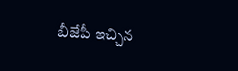బీజేపీ ఇచ్చిన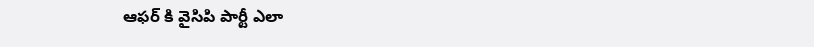ఆఫర్ కి వైసిపి పార్టీ ఎలా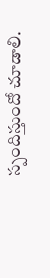స్పందిస్తుందో చూడాలి.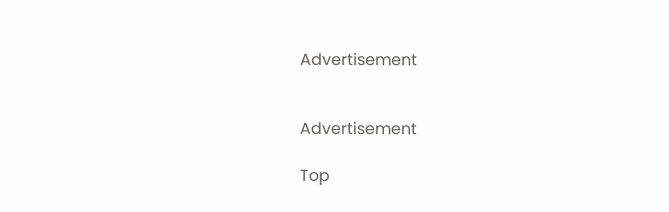Advertisement


Advertisement

Top